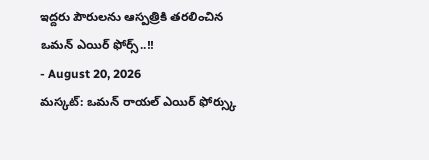ఇద్దరు పౌరులను ఆస్పత్రికి తరలించిన ఒమన్ ఎయిర్ ఫోర్స్..!!
- August 20, 2026
మస్కట్: ఒమన్ రాయల్ ఎయిర్ ఫోర్స్కు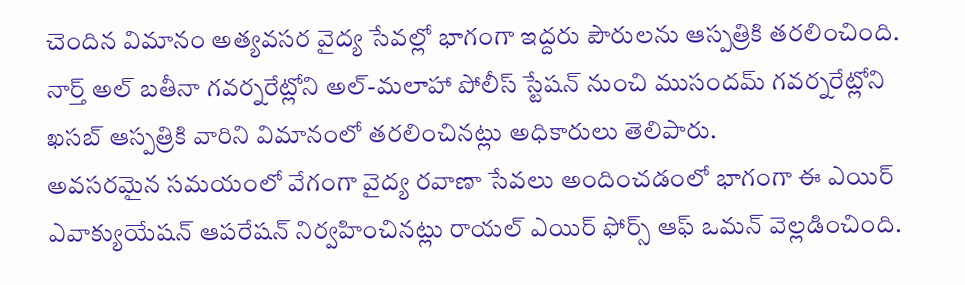చెందిన విమానం అత్యవసర వైద్య సేవల్లో భాగంగా ఇద్దరు పౌరులను ఆస్పత్రికి తరలించింది. నార్త్ అల్ బతీనా గవర్నరేట్లోని అల్-మలాహా పోలీస్ స్టేషన్ నుంచి ముసందమ్ గవర్నరేట్లోని ఖసబ్ ఆస్పత్రికి వారిని విమానంలో తరలించినట్లు అధికారులు తెలిపారు.
అవసరమైన సమయంలో వేగంగా వైద్య రవాణా సేవలు అందించడంలో భాగంగా ఈ ఎయిర్ ఎవాక్యుయేషన్ ఆపరేషన్ నిర్వహించినట్లు రాయల్ ఎయిర్ ఫోర్స్ ఆఫ్ ఒమన్ వెల్లడించింది.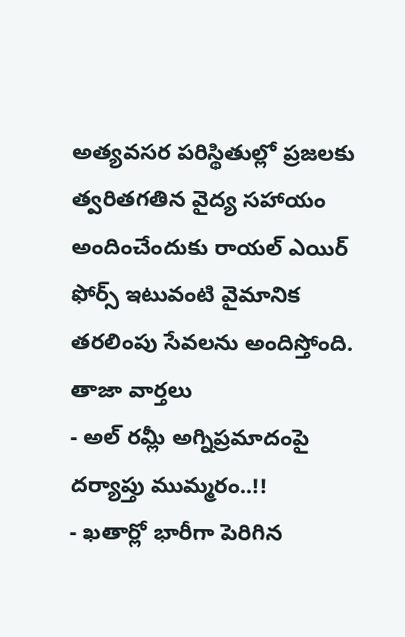అత్యవసర పరిస్థితుల్లో ప్రజలకు త్వరితగతిన వైద్య సహాయం అందించేందుకు రాయల్ ఎయిర్ ఫోర్స్ ఇటువంటి వైమానిక తరలింపు సేవలను అందిస్తోంది.
తాజా వార్తలు
- అల్ రమ్లీ అగ్నిప్రమాదంపై దర్యాప్తు ముమ్మరం..!!
- ఖతార్లో భారీగా పెరిగిన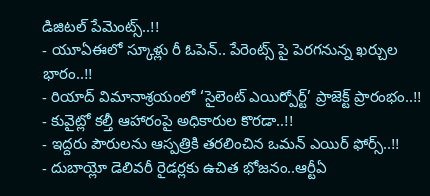డిజిటల్ పేమెంట్స్..!!
- యూఏఈలో స్కూళ్లు రీ ఓపెన్.. పేరెంట్స్ పై పెరగనున్న ఖర్చుల భారం..!!
- రియాద్ విమానాశ్రయంలో ‘సైలెంట్ ఎయిర్పోర్ట్’ ప్రాజెక్ట్ ప్రారంభం..!!
- కువైట్లో కల్తీ ఆహారంపై అధికారుల కొరడా..!!
- ఇద్దరు పౌరులను ఆస్పత్రికి తరలించిన ఒమన్ ఎయిర్ ఫోర్స్..!!
- దుబాయ్లో డెలివరీ రైడర్లకు ఉచిత భోజనం..ఆర్టీఏ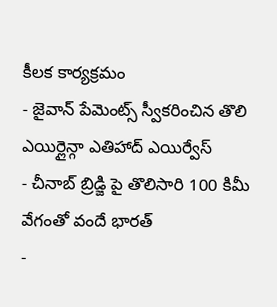కీలక కార్యక్రమం
- జైవాన్ పేమెంట్స్ స్వీకరించిన తొలి ఎయిర్లైన్గా ఎతిహాద్ ఎయిర్వేస్
- చీనాబ్ బ్రిడ్జి పై తొలిసారి 100 కిమీ వేగంతో వందే భారత్
-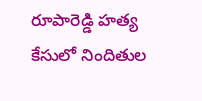రూపారెడ్డి హత్య కేసులో నిందితుల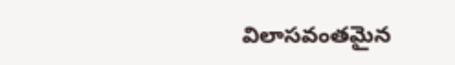విలాసవంతమైన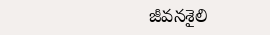జీవనశైలి